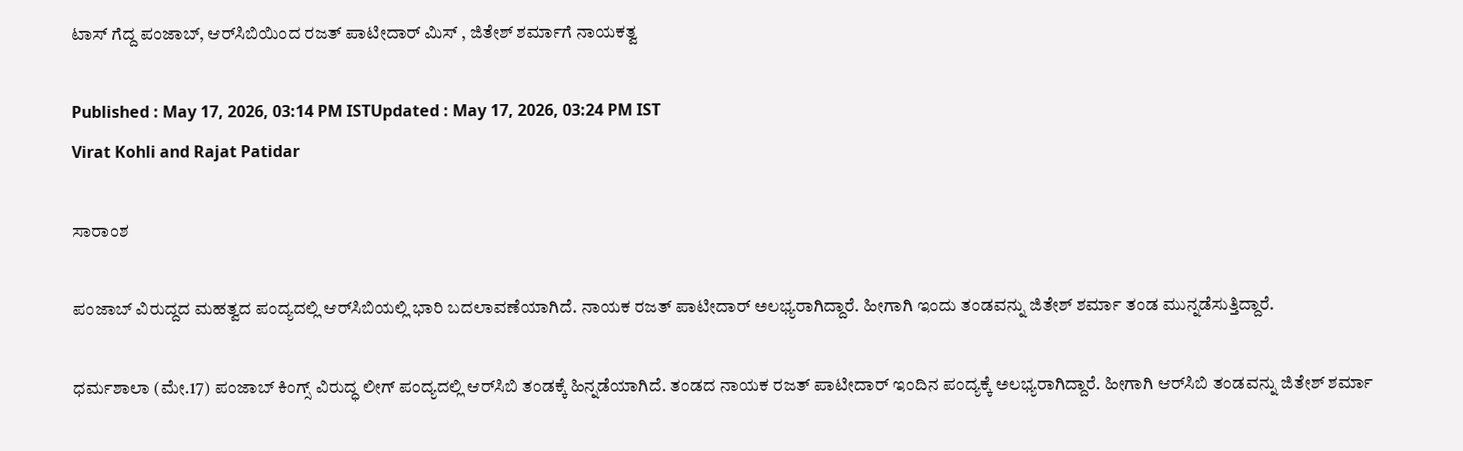ಟಾಸ್ ಗೆದ್ದ ಪಂಜಾಬ್, ಆರ್‌ಸಿಬಿಯಿಂದ ರಜತ್ ಪಾಟೀದಾರ್ ಮಿಸ್ , ಜಿತೇಶ್ ಶರ್ಮಾಗೆ ನಾಯಕತ್ವ

Published : May 17, 2026, 03:14 PM ISTUpdated : May 17, 2026, 03:24 PM IST
Virat Kohli and Rajat Patidar

ಸಾರಾಂಶ

ಪಂಜಾಬ್ ವಿರುದ್ದದ ಮಹತ್ವದ ಪಂದ್ಯದಲ್ಲಿ ಆರ್‌ಸಿಬಿಯಲ್ಲಿ ಭಾರಿ ಬದಲಾವಣೆಯಾಗಿದೆ. ನಾಯಕ ರಜತ್ ಪಾಟೀದಾರ್ ಅಲಭ್ಯರಾಗಿದ್ದಾರೆ. ಹೀಗಾಗಿ ಇಂದು ತಂಡವನ್ನು ಜಿತೇಶ್ ಶರ್ಮಾ ತಂಡ ಮುನ್ನಡೆಸುತ್ತಿದ್ದಾರೆ.

ಧರ್ಮಶಾಲಾ (ಮೇ.17) ಪಂಜಾಬ್ ಕಿಂಗ್ಸ್ ವಿರುದ್ಧ ಲೀಗ್ ಪಂದ್ಯದಲ್ಲಿ ಆರ್‌ಸಿಬಿ ತಂಡಕ್ಕೆ ಹಿನ್ನಡೆಯಾಗಿದೆ. ತಂಡದ ನಾಯಕ ರಜತ್ ಪಾಟೀದಾರ್ ಇಂದಿನ ಪಂದ್ಯಕ್ಕೆ ಅಲಭ್ಯರಾಗಿದ್ದಾರೆ. ಹೀಗಾಗಿ ಆರ್‌ಸಿಬಿ ತಂಡವನ್ನು ಜಿತೇಶ್ ಶರ್ಮಾ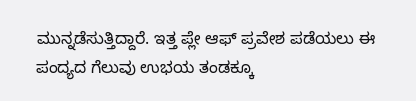ಮುನ್ನಡೆಸುತ್ತಿದ್ದಾರೆ. ಇತ್ತ ಪ್ಲೇ ಆಫ್ ಪ್ರವೇಶ ಪಡೆಯಲು ಈ ಪಂದ್ಯದ ಗೆಲುವು ಉಭಯ ತಂಡಕ್ಕೂ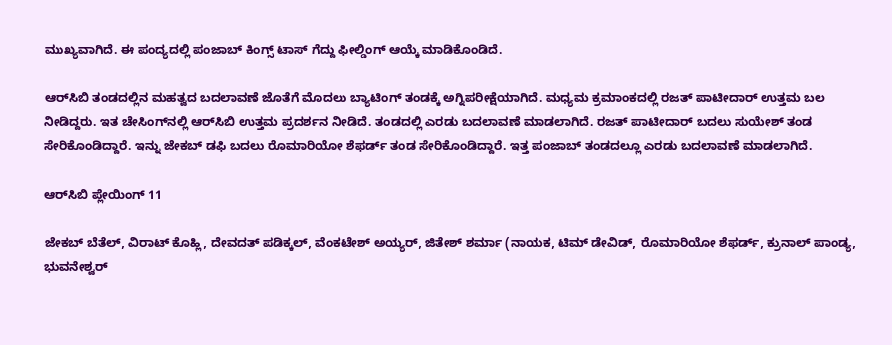ಮುಖ್ಯವಾಗಿದೆ. ಈ ಪಂದ್ಯದಲ್ಲಿ ಪಂಜಾಬ್ ಕಿಂಗ್ಸ್ ಟಾಸ್ ಗೆದ್ದು ಫೀಲ್ಡಿಂಗ್ ಆಯ್ಕೆ ಮಾಡಿಕೊಂಡಿದೆ.

ಆರ್‌ಸಿಬಿ ತಂಡದಲ್ಲಿನ ಮಹತ್ವದ ಬದಲಾವಣೆ ಜೊತೆಗೆ ಮೊದಲು ಬ್ಯಾಟಿಂಗ್ ತಂಡಕ್ಕೆ ಅಗ್ನಿಪರೀಕ್ಷೆಯಾಗಿದೆ. ಮಧ್ಯಮ ಕ್ರಮಾಂಕದಲ್ಲಿ ರಜತ್ ಪಾಟೀದಾರ್ ಉತ್ತಮ ಬಲ ನೀಡಿದ್ದರು. ಇತ ಚೇಸಿಂಗ್‌ನಲ್ಲಿ ಆರ್‌ಸಿಬಿ ಉತ್ತಮ ಪ್ರದರ್ಶನ ನೀಡಿದೆ. ತಂಡದಲ್ಲಿ ಎರಡು ಬದಲಾವಣೆ ಮಾಡಲಾಗಿದೆ. ರಜತ್ ಪಾಟೀದಾರ್ ಬದಲು ಸುಯೇಶ್ ತಂಡ ಸೇರಿಕೊಂಡಿದ್ದಾರೆ. ಇನ್ನು ಜೇಕಬ್ ಡಫಿ ಬದಲು ರೊಮಾರಿಯೋ ಶೆಫರ್ಡ್ ತಂಡ ಸೇರಿಕೊಂಡಿದ್ದಾರೆ. ಇತ್ತ ಪಂಜಾಬ್ ತಂಡದಲ್ಲೂ ಎರಡು ಬದಲಾವಣೆ ಮಾಡಲಾಗಿದೆ.

ಆರ್‌ಸಿಬಿ ಪ್ಲೇಯಿಂಗ್ 11

ಜೇಕಬ್ ಬೆತೆಲ್, ವಿರಾಟ್ ಕೊಹ್ಲಿ, ದೇವದತ್ ಪಡಿಕ್ಕಲ್, ವೆಂಕಟೇಶ್ ಅಯ್ಯರ್, ಜಿತೇಶ್ ಶರ್ಮಾ (ನಾಯಕ, ಟಿಮ್ ಡೇವಿಡ್, ರೊಮಾರಿಯೋ ಶೆಫರ್ಡ್, ಕ್ರುನಾಲ್ ಪಾಂಡ್ಯ, ಭುವನೇಶ್ವರ್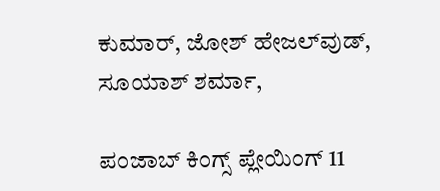ಕುಮಾರ್, ಜೋಶ್ ಹೇಜಲ್‌ವುಡ್, ಸೂಯಾಶ್ ಶರ್ಮಾ,

ಪಂಜಾಬ್ ಕಿಂಗ್ಸ್ ಪ್ಲೇಯಿಂಗ್ 11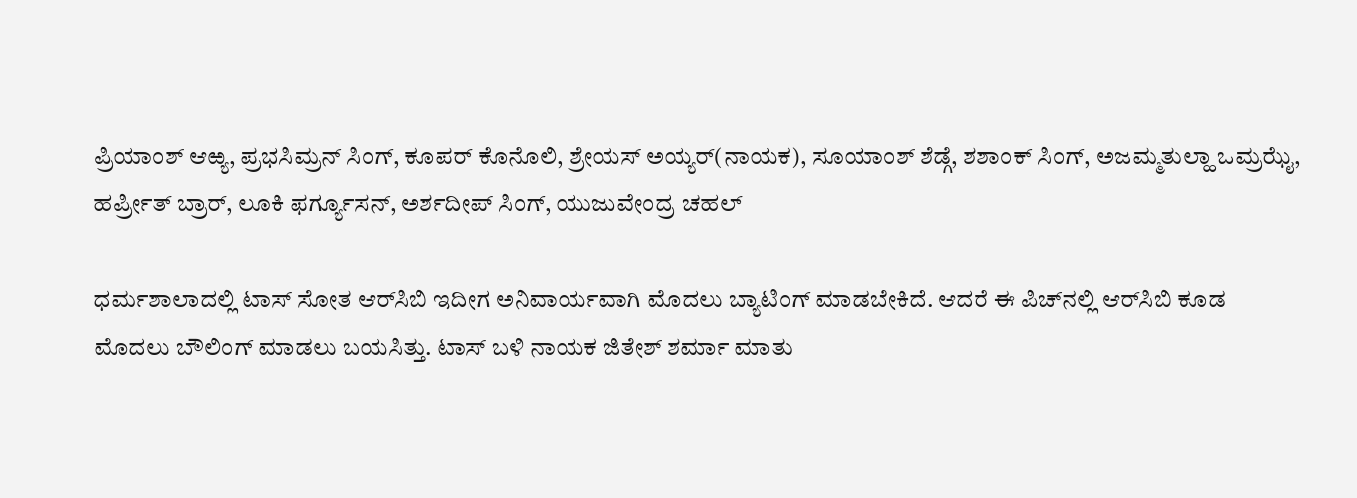ಪ್ರಿಯಾಂಶ್ ಆಱ್ಯ, ಪ್ರಭಸಿಮ್ರನ್ ಸಿಂಗ್, ಕೂಪರ್ ಕೊನೊಲಿ, ಶ್ರೇಯಸ್ ಅಯ್ಯರ್(ನಾಯಕ), ಸೂಯಾಂಶ್ ಶೆಡ್ಗೆ, ಶಶಾಂಕ್ ಸಿಂಗ್, ಅಜಮ್ಮತುಲ್ಹಾ ಒಮ್ರಝೈ, ಹರ್ಪ್ರೀತ್ ಬ್ರಾರ್, ಲೂಕಿ ಫರ್ಗ್ಯೂಸನ್, ಅರ್ಶದೀಪ್ ಸಿಂಗ್, ಯುಜುವೇಂದ್ರ ಚಹಲ್

ಧರ್ಮಶಾಲಾದಲ್ಲಿ ಟಾಸ್ ಸೋತ ಆರ್‌ಸಿಬಿ ಇದೀಗ ಅನಿವಾರ್ಯವಾಗಿ ಮೊದಲು ಬ್ಯಾಟಿಂಗ್ ಮಾಡಬೇಕಿದೆ. ಆದರೆ ಈ ಪಿಚ್‌ನಲ್ಲಿ ಆರ್‌ಸಿಬಿ ಕೂಡ ಮೊದಲು ಬೌಲಿಂಗ್ ಮಾಡಲು ಬಯಸಿತ್ತು. ಟಾಸ್ ಬಳಿ ನಾಯಕ ಜಿತೇಶ್ ಶರ್ಮಾ ಮಾತು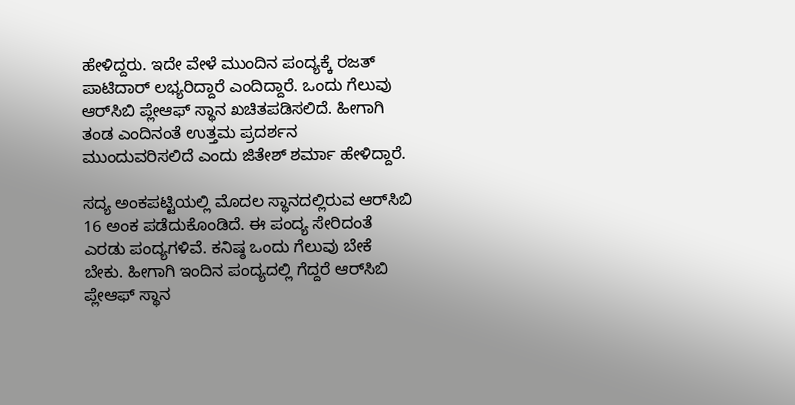ಹೇಳಿದ್ದರು. ಇದೇ ವೇಳೆ ಮುಂದಿನ ಪಂದ್ಯಕ್ಕೆ ರಜತ್ ಪಾಟಿದಾರ್ ಲಭ್ಯರಿದ್ದಾರೆ ಎಂದಿದ್ದಾರೆ. ಒಂದು ಗೆಲುವು ಆರ್‌ಸಿಬಿ ಪ್ಲೇಆಫ್ ಸ್ಥಾನ ಖಚಿತಪಡಿಸಲಿದೆ. ಹೀಗಾಗಿ ತಂಡ ಎಂದಿನಂತೆ ಉತ್ತಮ ಪ್ರದರ್ಶನ ಮುಂದುವರಿಸಲಿದೆ ಎಂದು ಜಿತೇಶ್ ಶರ್ಮಾ ಹೇಳಿದ್ದಾರೆ.

ಸದ್ಯ ಅಂಕಪಟ್ಟಿಯಲ್ಲಿ ಮೊದಲ ಸ್ಥಾನದಲ್ಲಿರುವ ಆರ್‌ಸಿಬಿ 16 ಅಂಕ ಪಡೆದುಕೊಂಡಿದೆ. ಈ ಪಂದ್ಯ ಸೇರಿದಂತೆ ಎರಡು ಪಂದ್ಯಗಳಿವೆ. ಕನಿಷ್ಠ ಒಂದು ಗೆಲುವು ಬೇಕೆ ಬೇಕು. ಹೀಗಾಗಿ ಇಂದಿನ ಪಂದ್ಯದಲ್ಲಿ ಗೆದ್ದರೆ ಆರ್‌ಸಿಬಿ ಪ್ಲೇಆಫ್ ಸ್ಥಾನ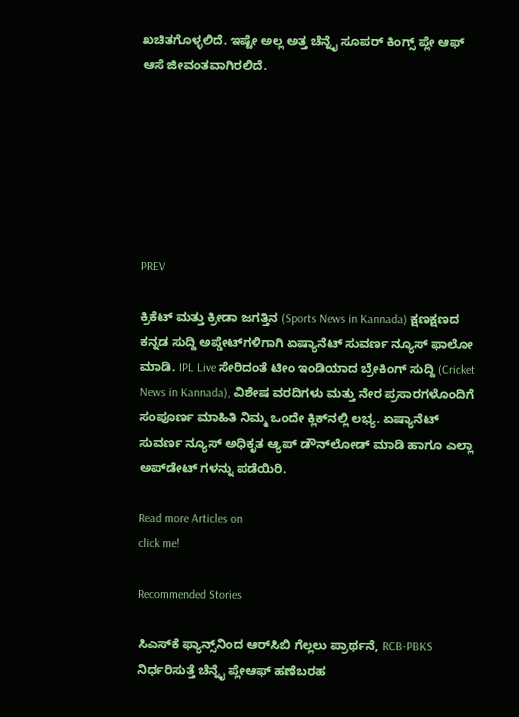ಖಚಿತಗೊಳ್ಳಲಿದೆ. ಇಷ್ಟೇ ಅಲ್ಲ ಅತ್ತ ಚೆನ್ನೈ ಸೂಪರ್ ಕಿಂಗ್ಸ್ ಪ್ಲೇ ಆಫ್ ಆಸೆ ಜೀವಂತವಾಗಿರಲಿದೆ.







PREV

ಕ್ರಿಕೆಟ್ ಮತ್ತು ಕ್ರೀಡಾ ಜಗತ್ತಿನ (Sports News in Kannada) ಕ್ಷಣಕ್ಷಣದ ಕನ್ನಡ ಸುದ್ದಿ ಅಪ್ಡೇಟ್‌ಗಳಿಗಾಗಿ ಏಷ್ಯಾನೆಟ್ ಸುವರ್ಣ ನ್ಯೂಸ್‌ ಫಾಲೋ ಮಾಡಿ. IPL Live ಸೇರಿದಂತೆ ಟೀಂ ಇಂಡಿಯಾದ ಬ್ರೇಕಿಂಗ್ ಸುದ್ದಿ (Cricket News in Kannada), ವಿಶೇಷ ವರದಿಗಳು ಮತ್ತು ನೇರ ಪ್ರಸಾರಗಳೊಂದಿಗೆ ಸಂಪೂರ್ಣ ಮಾಹಿತಿ ನಿಮ್ಮ ಒಂದೇ ಕ್ಲಿಕ್‌ನಲ್ಲಿ ಲಭ್ಯ. ಏಷ್ಯಾನೆಟ್ ಸುವರ್ಣ ನ್ಯೂಸ್ ಅಧಿಕೃತ ಆ್ಯಪ್ ಡೌನ್‌ಲೋಡ್ ಮಾಡಿ ಹಾಗೂ ಎಲ್ಲಾ ಅಪ್‌ಡೇಟ್ ಗಳನ್ನು ಪಡೆಯಿರಿ.

Read more Articles on
click me!

Recommended Stories

ಸಿಎಸ್‌ಕೆ ಫ್ಯಾನ್ಸ್‌ನಿಂದ ಆರ್‌ಸಿಬಿ ಗೆಲ್ಲಲು ಪ್ರಾರ್ಥನೆ, RCB-PBKS ನಿರ್ಧರಿಸುತ್ತೆ ಚೆನ್ನೈ ಪ್ಲೇಆಫ್ ಹಣೆಬರಹ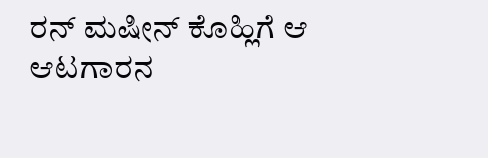ರನ್‌ ಮಷೀನ್‌ ಕೊಹ್ಲಿಗೆ ಆ ಆಟಗಾರನ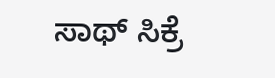ಸಾಥ್ ಸಿಕ್ರೆ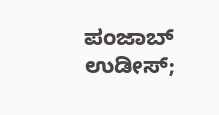ಪಂಜಾಬ್ ಉಡೀಸ್;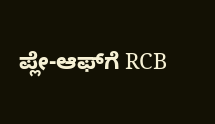ಪ್ಲೇ-ಆಫ್‌ಗೆ RCB